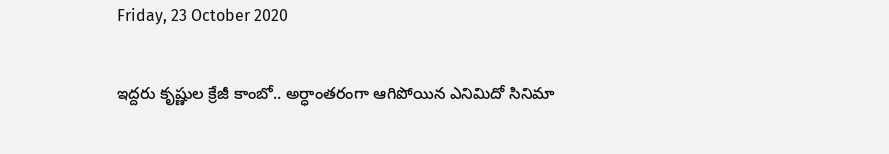Friday, 23 October 2020

ఇద్దరు కృష్ణుల క్రేజీ కాంబో.. అర్ధాంతరంగా ఆగిపోయిన ఎనిమిదో సినిమా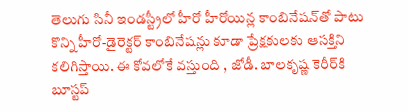తెలుగు సినీ ఇండస్ట్రీలో హీరో హీరోయిన్ల కాంబినేషన్‌తో పాటు కొన్ని హీరో-డైరెక్టర్‌ కాంబినేషన్లు కూడా ప్రేక్షకులకు ఆసక్తిని కలిగిస్తాయి. ఈ కోవలోకే వస్తుంది , జోడీ. బాలకృష్ణ కెరీర్‌కి బూస్టప్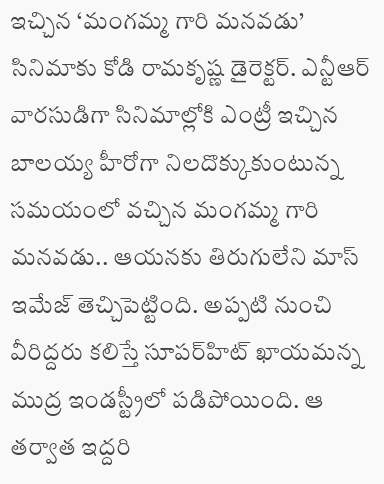ఇచ్చిన ‘మంగమ్మ గారి మనవడు’ సినిమాకు కోడి రామకృష్ణ డైరెక్టర్. ఎన్టీఆర్ వారసుడిగా సినిమాల్లోకి ఎంట్రీ ఇచ్చిన బాలయ్య హీరోగా నిలదొక్కుకుంటున్న సమయంలో వచ్చిన మంగమ్మ గారి మనవడు.. ఆయనకు తిరుగులేని మాస్ ఇమేజ్ తెచ్చిపెట్టింది. అప్పటి నుంచి వీరిద్దరు కలిస్తే సూపర్‌హిట్ ఖాయమన్న ముద్ర ఇండస్ట్రీలో పడిపోయింది. ఆ తర్వాత ఇద్దరి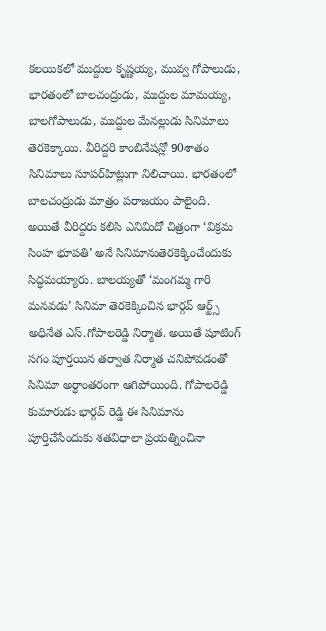కలయికలో ముద్దుల కృష్ణయ్య, మువ్వ గోపాలుడు, భారతంలో బాలచంద్రుడు, ముద్దుల మామయ్య, బాలగోపాలుడు, ముద్దుల మేనల్లుడు సినిమాలు తెరకెక్కాయి. వీరిద్దరి కాంబినేషన్లో 90శాతం సినిమాలు సూపర్‌హిట్లుగా నిలిచాయి. భారతంలో బాలచంద్రుడు మాత్రం పరాజయం పాలైంది. అయితే వీరిద్దరు కలిసి ఎనిమిదో చిత్రంగా ‘విక్రమ సింహ భూపతి’ అనే సినిమానుతెరకెక్కించేందుకు సిద్ధమయ్యారు. బాలయ్యతో ‘మంగమ్మ గారి మనవడు’ సినిమా తెరకెక్కించిన భార్గవ్ ఆర్ట్స్ అధినేత ఎస్.గోపాలరెడ్డి నిర్మాత. అయితే షూటింగ్ సగం పూర్తయిన తర్వాత నిర్మాత చనిపోవడంతో సినిమా అర్ధాంతరంగా ఆగిపోయింది. గోపాలరెడ్డి కుమారుడు భార్గవ్‌ రెడ్డి ఈ సినిమాను పూర్తిచేసేందుకు శతవిధాలా ప్రయత్నించినా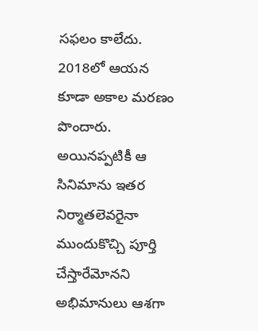సఫలం కాలేదు. 2018లో ఆయన కూడా అకాల మరణం పొందారు. అయినప్పటికీ ఆ సినిమాను ఇతర నిర్మాతలెవరైనా ముందుకొచ్చి పూర్తి చేస్తారేమోనని అభిమానులు ఆశగా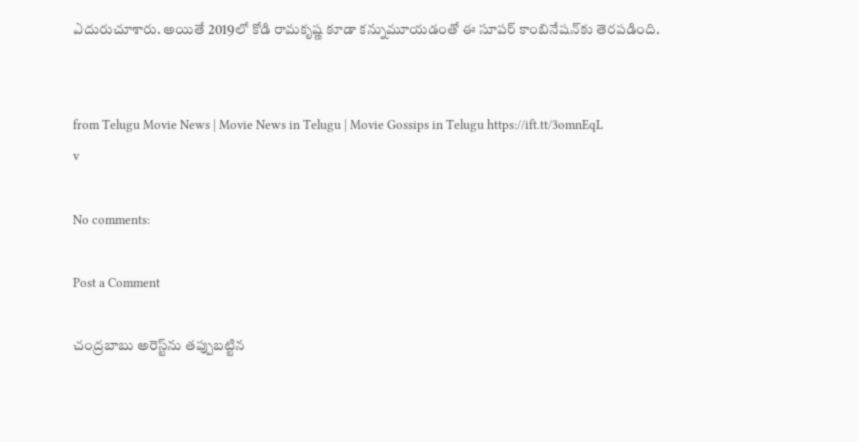ఎదురుచూశారు. అయితే 2019లో కోడి రామకృష్ణ కూడా కన్నుమూయడంతో ఈ సూపర్ కాంబినేషన్‌కు తెరపడింది.


from Telugu Movie News | Movie News in Telugu | Movie Gossips in Telugu https://ift.tt/3omnEqL
v

No comments:

Post a Comment

చంద్రబాబు అరెస్ట్‌ను తప్పుబట్టిన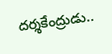దర్శకేంద్రుడు..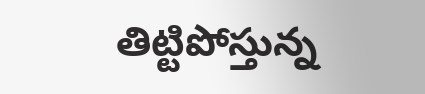తిట్టిపోస్తున్న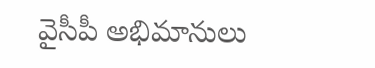వైసీపీ అభిమానులు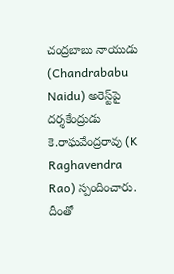చంద్రబాబు నాయుడు (Chandrababu Naidu) అరెస్ట్‌పై దర్శకేంద్రుడు కె.రాఘవేంద్రరావు (K Raghavendra Rao) స్పందించారు. దీంతో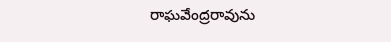రాఘవేంద్రరావును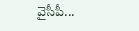వైసీపీ...